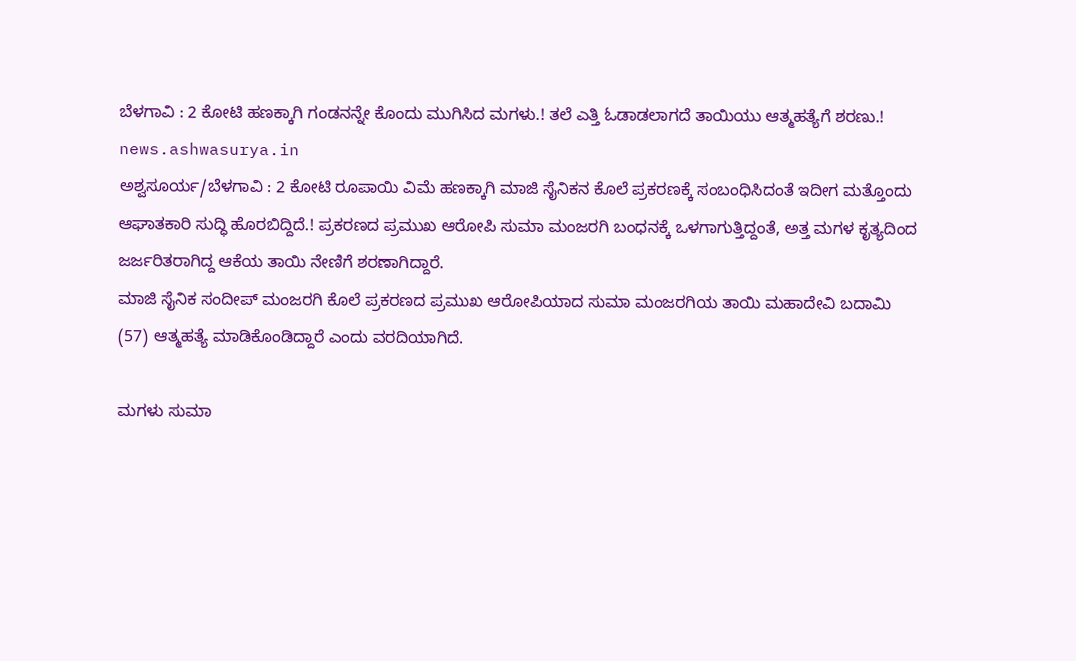ಬೆಳಗಾವಿ : 2 ಕೋಟಿ ಹಣಕ್ಕಾಗಿ ಗಂಡನನ್ನೇ ಕೊಂದು ಮುಗಿಸಿದ ಮಗಳು.! ತಲೆ ಎತ್ತಿ ಓಡಾಡಲಾಗದೆ ತಾಯಿಯು ಆತ್ಮಹತ್ಯೆಗೆ ಶರಣು.!
news.ashwasurya.in
ಅಶ್ವಸೂರ್ಯ/ಬೆಳಗಾವಿ : 2 ಕೋಟಿ ರೂಪಾಯಿ ವಿಮೆ ಹಣಕ್ಕಾಗಿ ಮಾಜಿ ಸೈನಿಕನ ಕೊಲೆ ಪ್ರಕರಣಕ್ಕೆ ಸಂಬಂಧಿಸಿದಂತೆ ಇದೀಗ ಮತ್ತೊಂದು ಆಘಾತಕಾರಿ ಸುದ್ಧಿ ಹೊರಬಿದ್ದಿದೆ.! ಪ್ರಕರಣದ ಪ್ರಮುಖ ಆರೋಪಿ ಸುಮಾ ಮಂಜರಗಿ ಬಂಧನಕ್ಕೆ ಒಳಗಾಗುತ್ತಿದ್ದಂತೆ, ಅತ್ತ ಮಗಳ ಕೃತ್ಯದಿಂದ ಜರ್ಜರಿತರಾಗಿದ್ದ ಆಕೆಯ ತಾಯಿ ನೇಣಿಗೆ ಶರಣಾಗಿದ್ದಾರೆ.
ಮಾಜಿ ಸೈನಿಕ ಸಂದೀಪ್ ಮಂಜರಗಿ ಕೊಲೆ ಪ್ರಕರಣದ ಪ್ರಮುಖ ಆರೋಪಿಯಾದ ಸುಮಾ ಮಂಜರಗಿಯ ತಾಯಿ ಮಹಾದೇವಿ ಬದಾಮಿ (57) ಆತ್ಮಹತ್ಯೆ ಮಾಡಿಕೊಂಡಿದ್ದಾರೆ ಎಂದು ವರದಿಯಾಗಿದೆ.

ಮಗಳು ಸುಮಾ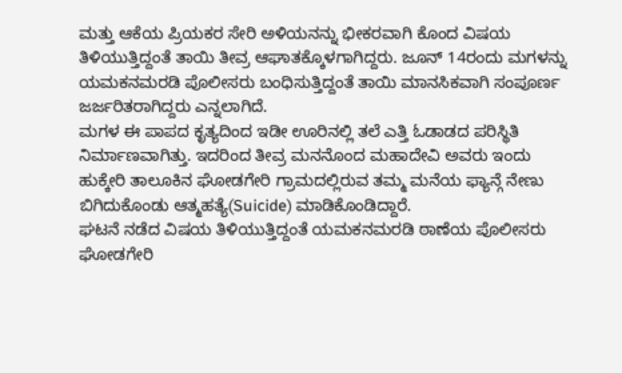ಮತ್ತು ಆಕೆಯ ಪ್ರಿಯಕರ ಸೇರಿ ಅಳಿಯನನ್ನು ಭೀಕರವಾಗಿ ಕೊಂದ ವಿಷಯ ತಿಳಿಯುತ್ತಿದ್ದಂತೆ ತಾಯಿ ತೀವ್ರ ಆಘಾತಕ್ಕೊಳಗಾಗಿದ್ದರು. ಜೂನ್ 14ರಂದು ಮಗಳನ್ನು ಯಮಕನಮರಡಿ ಪೊಲೀಸರು ಬಂಧಿಸುತ್ತಿದ್ದಂತೆ ತಾಯಿ ಮಾನಸಿಕವಾಗಿ ಸಂಪೂರ್ಣ ಜರ್ಜರಿತರಾಗಿದ್ದರು ಎನ್ನಲಾಗಿದೆ.
ಮಗಳ ಈ ಪಾಪದ ಕೃತ್ಯದಿಂದ ಇಡೀ ಊರಿನಲ್ಲಿ ತಲೆ ಎತ್ತಿ ಓಡಾಡದ ಪರಿಸ್ಥಿತಿ ನಿರ್ಮಾಣವಾಗಿತ್ತು. ಇದರಿಂದ ತೀವ್ರ ಮನನೊಂದ ಮಹಾದೇವಿ ಅವರು ಇಂದು ಹುಕ್ಕೇರಿ ತಾಲೂಕಿನ ಘೋಡಗೇರಿ ಗ್ರಾಮದಲ್ಲಿರುವ ತಮ್ಮ ಮನೆಯ ಫ್ಯಾನ್ಗೆ ನೇಣು ಬಿಗಿದುಕೊಂಡು ಆತ್ಮಹತ್ಯೆ(Suicide) ಮಾಡಿಕೊಂಡಿದ್ದಾರೆ.
ಘಟನೆ ನಡೆದ ವಿಷಯ ತಿಳಿಯುತ್ತಿದ್ದಂತೆ ಯಮಕನಮರಡಿ ಠಾಣೆಯ ಪೊಲೀಸರು ಘೋಡಗೇರಿ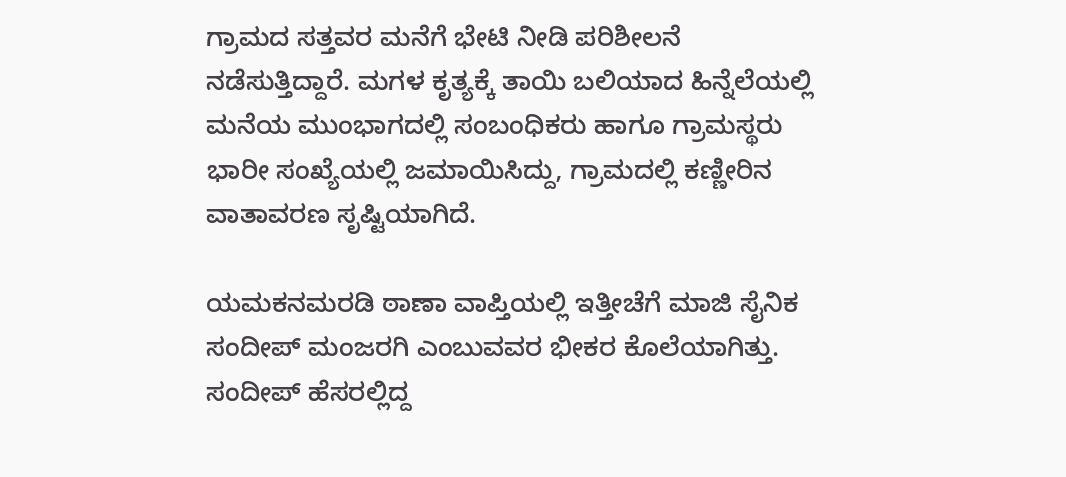ಗ್ರಾಮದ ಸತ್ತವರ ಮನೆಗೆ ಭೇಟಿ ನೀಡಿ ಪರಿಶೀಲನೆ ನಡೆಸುತ್ತಿದ್ದಾರೆ. ಮಗಳ ಕೃತ್ಯಕ್ಕೆ ತಾಯಿ ಬಲಿಯಾದ ಹಿನ್ನೆಲೆಯಲ್ಲಿ ಮನೆಯ ಮುಂಭಾಗದಲ್ಲಿ ಸಂಬಂಧಿಕರು ಹಾಗೂ ಗ್ರಾಮಸ್ಥರು ಭಾರೀ ಸಂಖ್ಯೆಯಲ್ಲಿ ಜಮಾಯಿಸಿದ್ದು, ಗ್ರಾಮದಲ್ಲಿ ಕಣ್ಣೀರಿನ ವಾತಾವರಣ ಸೃಷ್ಟಿಯಾಗಿದೆ.

ಯಮಕನಮರಡಿ ಠಾಣಾ ವಾಪ್ತಿಯಲ್ಲಿ ಇತ್ತೀಚೆಗೆ ಮಾಜಿ ಸೈನಿಕ ಸಂದೀಪ್ ಮಂಜರಗಿ ಎಂಬುವವರ ಭೀಕರ ಕೊಲೆಯಾಗಿತ್ತು. ಸಂದೀಪ್ ಹೆಸರಲ್ಲಿದ್ದ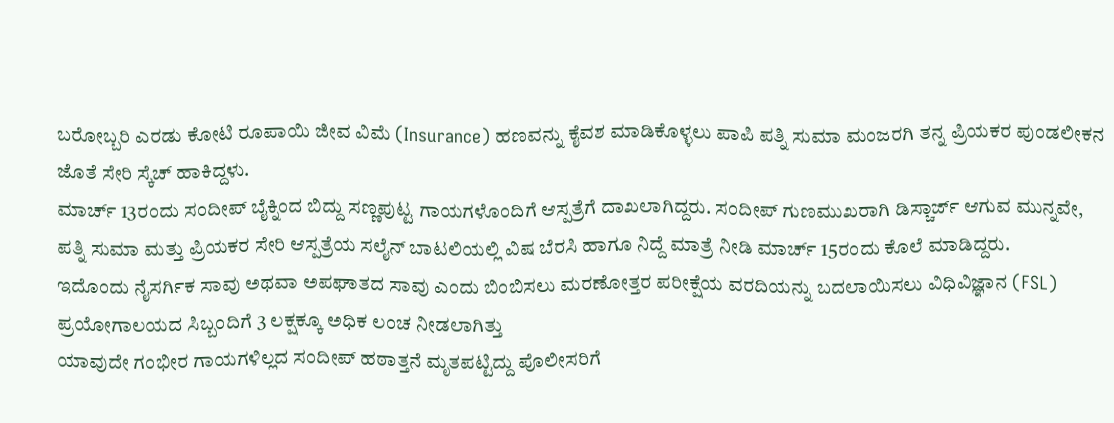ಬರೋಬ್ಬರಿ ಎರಡು ಕೋಟಿ ರೂಪಾಯಿ ಜೀವ ವಿಮೆ (Insurance) ಹಣವನ್ನು ಕೈವಶ ಮಾಡಿಕೊಳ್ಳಲು ಪಾಪಿ ಪತ್ನಿ ಸುಮಾ ಮಂಜರಗಿ ತನ್ನ ಪ್ರಿಯಕರ ಪುಂಡಲೀಕನ ಜೊತೆ ಸೇರಿ ಸ್ಕೆಚ್ ಹಾಕಿದ್ದಳು.
ಮಾರ್ಚ್ 13ರಂದು ಸಂದೀಪ್ ಬೈಕ್ನಿಂದ ಬಿದ್ದು ಸಣ್ಣಪುಟ್ಟ ಗಾಯಗಳೊಂದಿಗೆ ಆಸ್ಪತ್ರೆಗೆ ದಾಖಲಾಗಿದ್ದರು. ಸಂದೀಪ್ ಗುಣಮುಖರಾಗಿ ಡಿಸ್ಚಾರ್ಜ್ ಆಗುವ ಮುನ್ನವೇ, ಪತ್ನಿ ಸುಮಾ ಮತ್ತು ಪ್ರಿಯಕರ ಸೇರಿ ಆಸ್ಪತ್ರೆಯ ಸಲೈನ್ ಬಾಟಲಿಯಲ್ಲಿ ವಿಷ ಬೆರಸಿ ಹಾಗೂ ನಿದ್ದೆ ಮಾತ್ರೆ ನೀಡಿ ಮಾರ್ಚ್ 15ರಂದು ಕೊಲೆ ಮಾಡಿದ್ದರು.
ಇದೊಂದು ನೈಸರ್ಗಿಕ ಸಾವು ಅಥವಾ ಅಪಘಾತದ ಸಾವು ಎಂದು ಬಿಂಬಿಸಲು ಮರಣೋತ್ತರ ಪರೀಕ್ಷೆಯ ವರದಿಯನ್ನು ಬದಲಾಯಿಸಲು ವಿಧಿವಿಜ್ಞಾನ (FSL) ಪ್ರಯೋಗಾಲಯದ ಸಿಬ್ಬಂದಿಗೆ 3 ಲಕ್ಷಕ್ಕೂ ಅಧಿಕ ಲಂಚ ನೀಡಲಾಗಿತ್ತು
ಯಾವುದೇ ಗಂಭೀರ ಗಾಯಗಳಿಲ್ಲದ ಸಂದೀಪ್ ಹಠಾತ್ತನೆ ಮೃತಪಟ್ಟಿದ್ದು ಪೊಲೀಸರಿಗೆ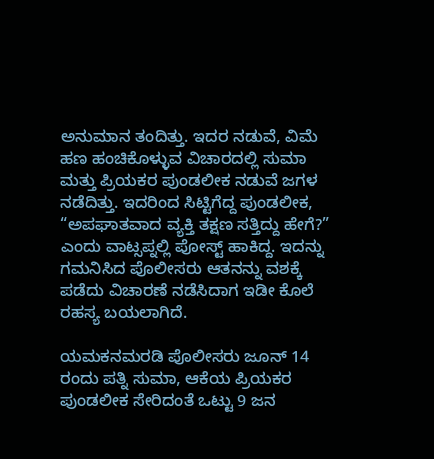ಅನುಮಾನ ತಂದಿತ್ತು. ಇದರ ನಡುವೆ, ವಿಮೆ ಹಣ ಹಂಚಿಕೊಳ್ಳುವ ವಿಚಾರದಲ್ಲಿ ಸುಮಾ ಮತ್ತು ಪ್ರಿಯಕರ ಪುಂಡಲೀಕ ನಡುವೆ ಜಗಳ ನಡೆದಿತ್ತು. ಇದರಿಂದ ಸಿಟ್ಟಿಗೆದ್ದ ಪುಂಡಲೀಕ, “ಅಪಘಾತವಾದ ವ್ಯಕ್ತಿ ತಕ್ಷಣ ಸತ್ತಿದ್ದು ಹೇಗೆ?” ಎಂದು ವಾಟ್ಸಪ್ನಲ್ಲಿ ಪೋಸ್ಟ್ ಹಾಕಿದ್ದ. ಇದನ್ನು ಗಮನಿಸಿದ ಪೊಲೀಸರು ಆತನನ್ನು ವಶಕ್ಕೆ ಪಡೆದು ವಿಚಾರಣೆ ನಡೆಸಿದಾಗ ಇಡೀ ಕೊಲೆ ರಹಸ್ಯ ಬಯಲಾಗಿದೆ.

ಯಮಕನಮರಡಿ ಪೊಲೀಸರು ಜೂನ್ 14 ರಂದು ಪತ್ನಿ ಸುಮಾ, ಆಕೆಯ ಪ್ರಿಯಕರ ಪುಂಡಲೀಕ ಸೇರಿದಂತೆ ಒಟ್ಟು 9 ಜನ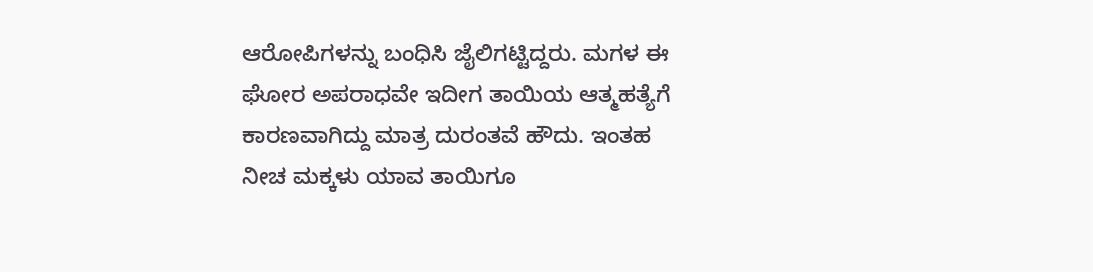ಆರೋಪಿಗಳನ್ನು ಬಂಧಿಸಿ ಜೈಲಿಗಟ್ಟಿದ್ದರು. ಮಗಳ ಈ ಘೋರ ಅಪರಾಧವೇ ಇದೀಗ ತಾಯಿಯ ಆತ್ಮಹತ್ಯೆಗೆ ಕಾರಣವಾಗಿದ್ದು ಮಾತ್ರ ದುರಂತವೆ ಹೌದು. ಇಂತಹ ನೀಚ ಮಕ್ಕಳು ಯಾವ ತಾಯಿಗೂ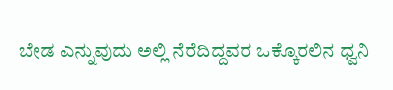ಬೇಡ ಎನ್ನುವುದು ಅಲ್ಲಿ ನೆರೆದಿದ್ದವರ ಒಕ್ಕೊರಲಿನ ಧ್ವನಿ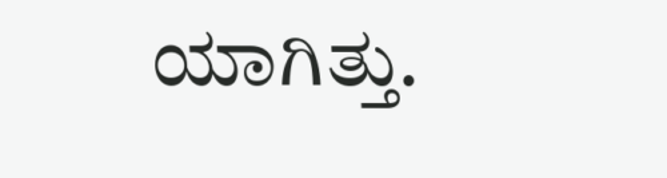ಯಾಗಿತ್ತು.